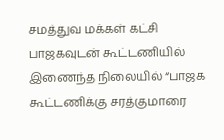சமத்துவ மக்கள் கட்சி பாஜகவுடன் கூட்டணியில் இணைந்த நிலையில் “பாஜக கூட்டணிக்கு சரத்குமாரை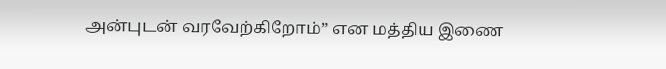அன்புடன் வரவேற்கிறோம்” என மத்திய இணை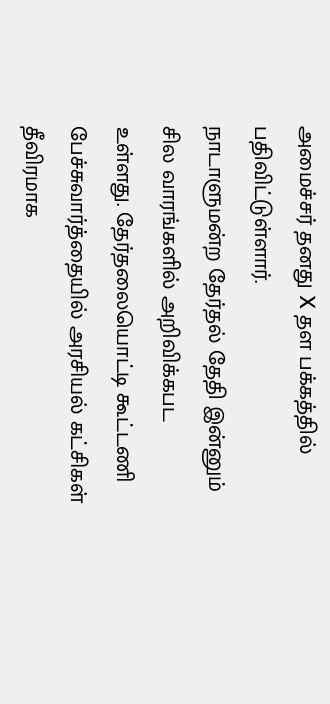அமைச்சர் தனது X தள பக்கத்தில் பதிவிட்டுள்ளார்.
நாடாளுமன்ற தேர்தல் தேதி இன்னும் சில வாரங்களில் அறிவிக்கபட உள்ளது. தேர்தலையொட்டி கூட்டணி பேச்சுவார்த்தையில் அரசியல் கட்சிகள் தீவிரமாக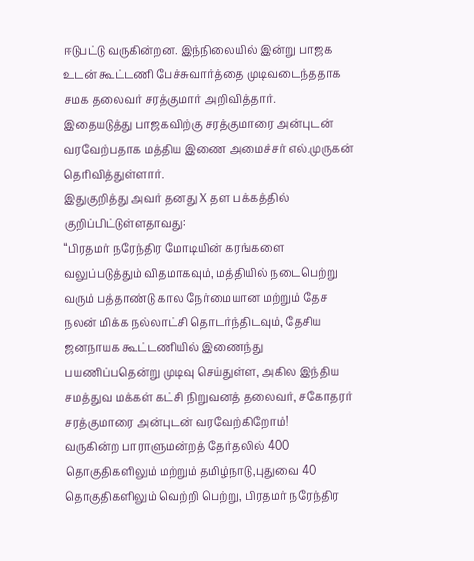ஈடுபட்டு வருகின்றன. இந்நிலையில் இன்று பாஜக உடன் கூட்டணி பேச்சுவார்த்தை முடிவடைந்ததாக சமக தலைவர் சரத்குமார் அறிவித்தார்.
இதையடுத்து பாஜகவிற்கு சரத்குமாரை அன்புடன் வரவேற்பதாக மத்திய இணை அமைச்சர் எல்.முருகன் தெரிவித்துள்ளார்.
இதுகுறித்து அவர் தனது X தள பக்கத்தில் குறிப்பிட்டுள்ளதாவது:
“பிரதமர் நரேந்திர மோடியின் கரங்களை வலுப்படுத்தும் விதமாகவும், மத்தியில் நடைபெற்று வரும் பத்தாண்டு கால நேர்மையான மற்றும் தேச நலன் மிக்க நல்லாட்சி தொடர்ந்திடவும், தேசிய ஜனநாயக கூட்டணியில் இணைந்து பயணிப்பதென்று முடிவு செய்துள்ள, அகில இந்திய சமத்துவ மக்கள் கட்சி நிறுவனத் தலைவர், சகோதரர் சரத்குமாரை அன்புடன் வரவேற்கிறோம்!
வருகின்ற பாராளுமன்றத் தேர்தலில் 400 தொகுதிகளிலும் மற்றும் தமிழ்நாடு,புதுவை 40 தொகுதிகளிலும் வெற்றி பெற்று, பிரதமர் நரேந்திர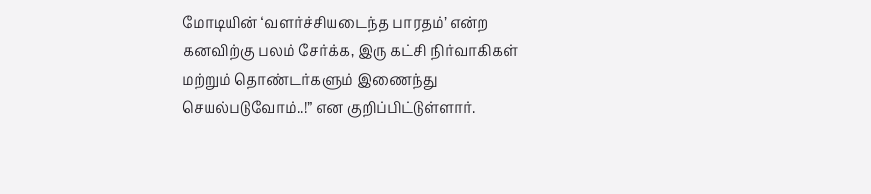மோடியின் ‘வளர்ச்சியடைந்த பாரதம்’ என்ற கனவிற்கு பலம் சேர்க்க, இரு கட்சி நிர்வாகிகள் மற்றும் தொண்டர்களும் இணைந்து செயல்படுவோம்..!” என குறிப்பிட்டுள்ளார்.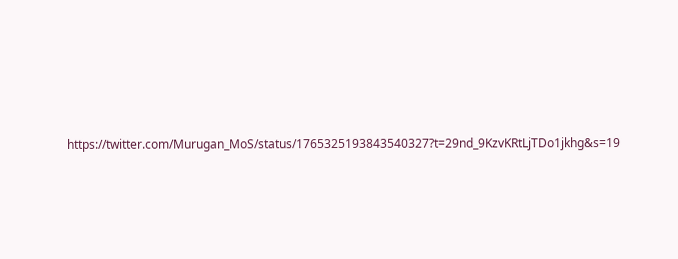https://twitter.com/Murugan_MoS/status/1765325193843540327?t=29nd_9KzvKRtLjTDo1jkhg&s=19